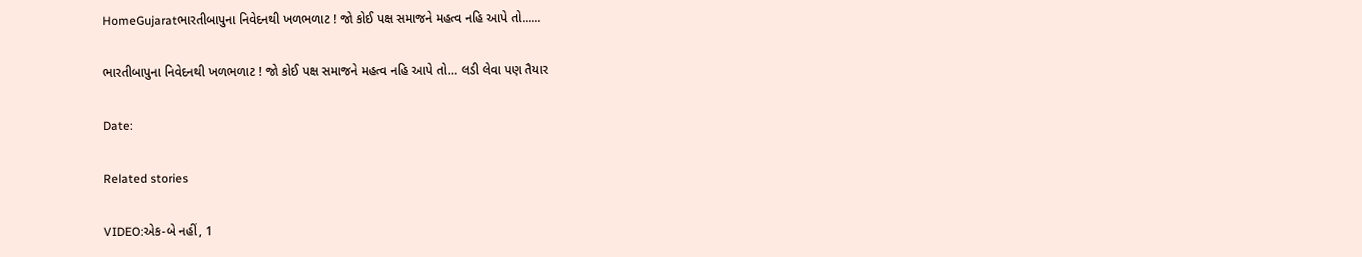HomeGujaratભારતીબાપુના નિવેદનથી ખળભળાટ ! જો કોઈ પક્ષ સમાજને મહત્વ નહિ આપે તો......

ભારતીબાપુના નિવેદનથી ખળભળાટ ! જો કોઈ પક્ષ સમાજને મહત્વ નહિ આપે તો… લડી લેવા પણ તૈયાર

Date:

Related stories

VIDEO:એક-બે નહીં, 1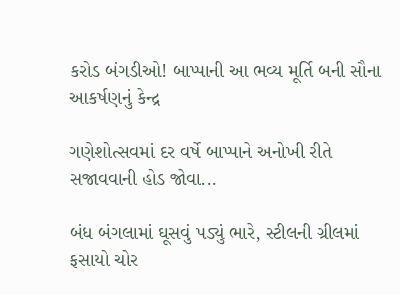કરોડ બંગડીઓ! બાપ્પાની આ ભવ્ય મૂર્તિ બની સૌના આકર્ષણનું કેન્દ્ર

ગણેશોત્સવમાં દર વર્ષે બાપ્પાને અનોખી રીતે સજાવવાની હોડ જોવા...

બંધ બંગલામાં ઘૂસવું પડ્યું ભારે, સ્ટીલની ગ્રીલમાં ફસાયો ચોર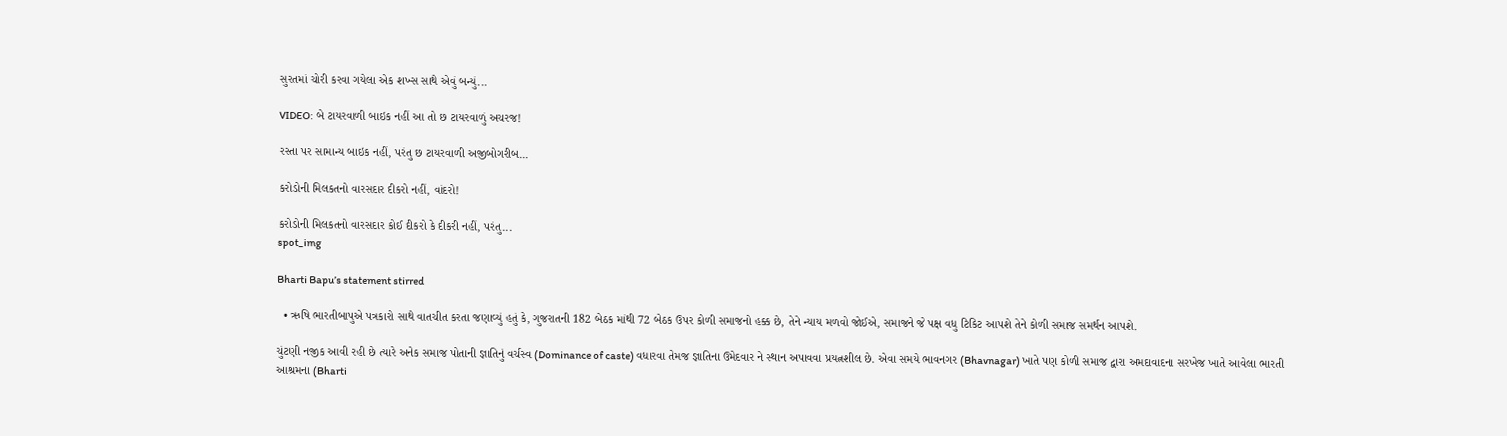સુરતમાં ચોરી કરવા ગયેલા એક શખ્સ સાથે એવું બન્યું...

VIDEO: બે ટાયરવાળી બાઇક નહીં આ તો છ ટાયરવાળું અચરજ!

રસ્તા પર સામાન્ય બાઇક નહીં, પરંતુ છ ટાયરવાળી અજીબોગરીબ...

કરોડોની મિલકતનો વારસદાર દીકરો નહીં, વાંદરો!

કરોડોની મિલકતનો વારસદાર કોઈ દીકરો કે દીકરી નહીં, પરંતુ...
spot_img

Bharti Bapu’s statement stirred

  • ઋષિ ભારતીબાપુએ પત્રકારો સાથે વાતચીત કરતા જણાવ્યું હતું કે, ગુજરાતની 182 બેઠક માંથી 72 બેઠક ઉપર કોળી સમાજનો હક્ક છે, તેને ન્યાય મળવો જોઈએ, સમાજને જે પક્ષ વધુ ટિકિટ આપશે તેને કોળી સમાજ સમર્થન આપશે.

ચુંટણી નજીક આવી રહી છે ત્યારે અનેક સમાજ પોતાની જ્ઞાતિનું વર્ચસ્વ (Dominance of caste) વધારવા તેમજ જ્ઞાતિના ઉમેદવાર ને સ્થાન અપાવવા પ્રયત્નશીલ છે. એવા સમયે ભાવનગર (Bhavnagar) ખાતે પણ કોળી સમાજ દ્વારા અમદાવાદના સરખેજ ખાતે આવેલા ભારતી આશ્રમના (Bharti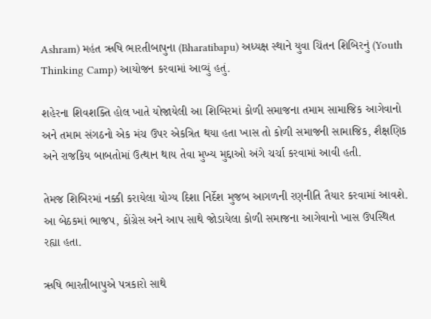Ashram) મહંત ઋષિ ભારતીબાપુના (Bharatibapu) અધ્યક્ષ સ્થાને યુવા ચિંતન શિબિરનું (Youth Thinking Camp) આયોજન કરવામાં આવ્યું હતું.

શહેરના શિવશક્તિ હોલ ખાતે યોજાયેલી આ શિબિરમાં કોળી સમાજના તમામ સામાજિક આગેવાનો અને તમામ સંગઠનો એક મંચ ઉપર એકત્રિત થયા હતા ખાસ તો કોળી સમાજની સામાજિક, શૈક્ષણિક અને રાજકિય બાબતોમાં ઉત્થાન થાય તેવા મુખ્ય મુદ્દાઓ અંગે ચર્ચા કરવામાં આવી હતી.

તેમજ શિબિરમાં નક્કી કરાયેલા યોગ્ય દિશા નિર્દેશ મુજબ આગળની રણનીતિ તૈયાર કરવામાં આવશે. આ બેઠકમાં ભાજપ, કોંગ્રેસ અને આપ સાથે જોડાયેલા કોળી સમાજના આગેવાનો ખાસ ઉપસ્થિત રહ્યા હતા.

ઋષિ ભારતીબાપુએ પત્રકારો સાથે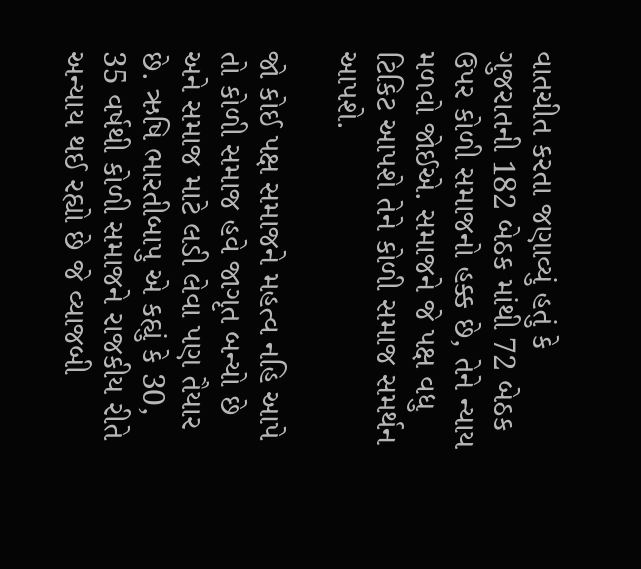વાતચીત કરતા જણાવ્યું હતું કે ગુજરાતની 182 બેઠક માંથી 72 બેઠક ઉપર કોળી સમાજનો હક્ક છે, તેને ન્યાય મળવો જોઈએ. સમાજને જે પક્ષ વધુ ટિકિટ આપશે તેને કોળી સમાજ સમર્થન આપશે.

જો કોઈ પક્ષ સમાજને મહત્વ નહિ આપે તો કોળી સમાજ હવે જાગૃત બન્યો છે અને સમાજ માટે લડી લેવા પણ તૈયાર છે. ઋષિ ભારતીબાપુ એ કહ્યું કે 30, 35 વર્ષથી કોળી સમાજને રાજકીય રીતે અન્યાય થઈ રહ્યો છે જે વ્યાજબી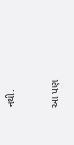નથી.

આ પણ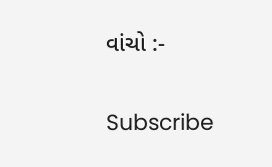વાંચો :-

Subscribe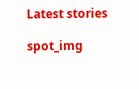Latest stories

spot_img